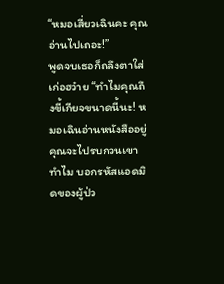“หมอเสี่ยวเฉินคะ คุณอ่านไปเถอะ!”
พูดจบเธอก็ถลึงตาใส่เก่อฮว๋าย “ทำไมคุณถึงขี้เกียจขนาดนี้นะ! หมอเฉินอ่านหนังสืออยู่ คุณจะไปรบกวนเขาทำไม บอกรหัสแอดมิดของผู้ป่ว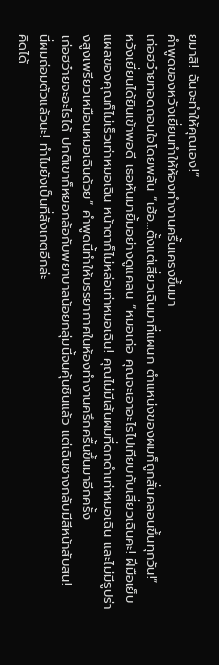ยมาสิ! ฉันจะทำให้คุณเอง!”
คำพูดของหวังเยี่ยนทำให้ห้องทำงานครื้นเครงขึ้นมา
เก่อฮว๋ายทอดถอนใจโดยพลัน “เฮ้อ…ตั้งแต่เสี่ยวเฉินมาที่แผนก ตำแหน่งของผมก็ถูกสั่นคลอนขึ้นทุกวัน!”
หวังเยี่ยนได้ยินเข้าพอดี เธอหันมายิ้มอย่างดูแคลน “หมอเก่อ คุณจะเอาอะไรไปเทียบกับเสี่ยวเฉินคะ! ฝีมือเย็บแผลของคุณก็ไม่เร็วเท่าหมอเฉิน หน้าตาก็ไม่หล่อเท่าหมอเฉิน! คุณไม่มีเส้นผมที่ดกดำเท่าหมอเฉิน และไม่มีรูปร่างสูงเพรียวเหมือนหมอเฉินด้วย” คำพูดนี้ทำให้บรรยากาศในห้องทำงานครึกครื้นขึ้นมาอีกครั้ง
เก่อฮว๋ายจะอะไรได้ ปกติเขาก็หยอกล้อกับพยาบาลน้อยกลุ่มนี้จนคุ้นชินแล้ว แต่เฉินชางกลับมีสีหน้าสับสน!
นี่ผมถ่อมตัวแล้วนะ! ทำไมยังเป็นที่สังเกตอีกล่ะ
คิดได้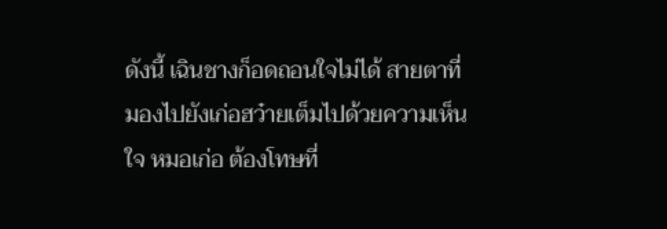ดังนี้ เฉินชางก็อดถอนใจไม่ได้ สายตาที่มองไปยังเก่อฮว๋ายเต็มไปด้วยความเห็นใจ หมอเก่อ ต้องโทษที่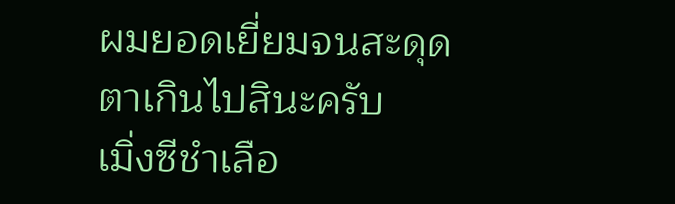ผมยอดเยี่ยมจนสะดุดตาเกินไปสินะครับ
เมิ่งซีชำเลือ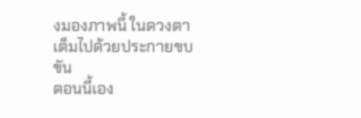งมองภาพนี้ ในดวงตาเต็มไปด้วยประกายขบขัน
ตอนนี้เอง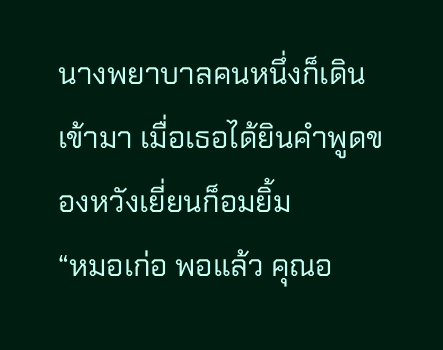นางพยาบาลคนหนึ่งก็เดินเข้ามา เมื่อเธอได้ยินคำพูดของหวังเยี่ยนก็อมยิ้ม
“หมอเก่อ พอแล้ว คุณอ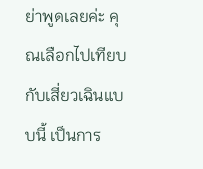ย่าพูดเลยค่ะ คุณเลือกไปเทียบกับเสี่ยวเฉินแบบนี้ เป็นการ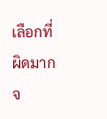เลือกที่ผิดมากจ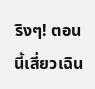ริงๆ! ตอนนี้เสี่ยวเฉิน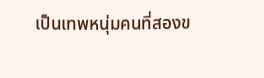เป็นเทพหนุ่มคนที่สองข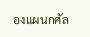องแผนกศัล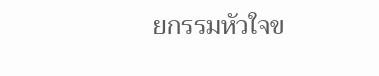ยกรรมหัวใจข